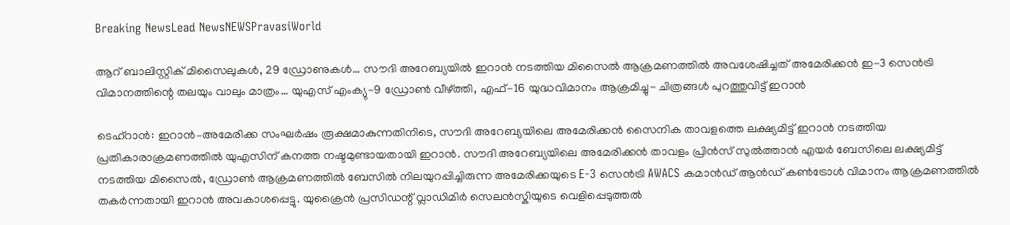Breaking NewsLead NewsNEWSPravasiWorld

ആറ് ബാലിസ്റ്റിക് മിസൈലുകൾ, 29 ഡ്രോണുകൾ… സൗദി അറേബ്യയിൽ ഇറാൻ നടത്തിയ മിസൈൽ ആക്രമണത്തിൽ അവശേഷിച്ചത് അമേരിക്കൻ ഇ-3 സെൻട്രി വിമാനത്തിന്റെ തലയും വാലും മാത്രം… യുഎസ് എംക്യു-9 ഡ്രോൺ വീഴ്ത്തി, എഫ്-16 യുദ്ധവിമാനം ആക്രമിച്ചു- ചിത്രങ്ങൾ പുറത്തുവിട്ട് ഇറാൻ

ടെഹ്റാൻ: ഇറാൻ–അമേരിക്ക സംഘർഷം രൂക്ഷമാകുന്നതിനിടെ, സൗദി അറേബ്യയിലെ അമേരിക്കൻ സൈനിക താവളത്തെ ലക്ഷ്യമിട്ട് ഇറാൻ നടത്തിയ പ്രതികാരാക്രമണത്തിൽ യുഎസിന് കനത്ത നഷ്ടമുണ്ടായതായി ഇറാൻ. സൗദി അറേബ്യയിലെ അമേരിക്കൻ താവളം പ്രിൻസ് സുൽത്താൻ എയർ ബേസിലെ ലക്ഷ്യമിട്ട് നടത്തിയ മിസൈൽ, ഡ്രോൺ ആക്രമണത്തിൽ ബേസിൽ നിലയുറപ്പിച്ചിരുന്ന അമേരിക്കയുടെ E-3 സെൻട്രി AWACS കമാൻഡ് ആൻഡ് കൺട്രോൾ വിമാനം ആക്രമണത്തിൽ തകർന്നതായി ഇറാൻ അവകാശപ്പെട്ടു. യുക്രൈൻ പ്രസിഡന്റ് വ്ലാഡിമിർ സെലൻസ്കിയുടെ വെളിപ്പെടുത്തൽ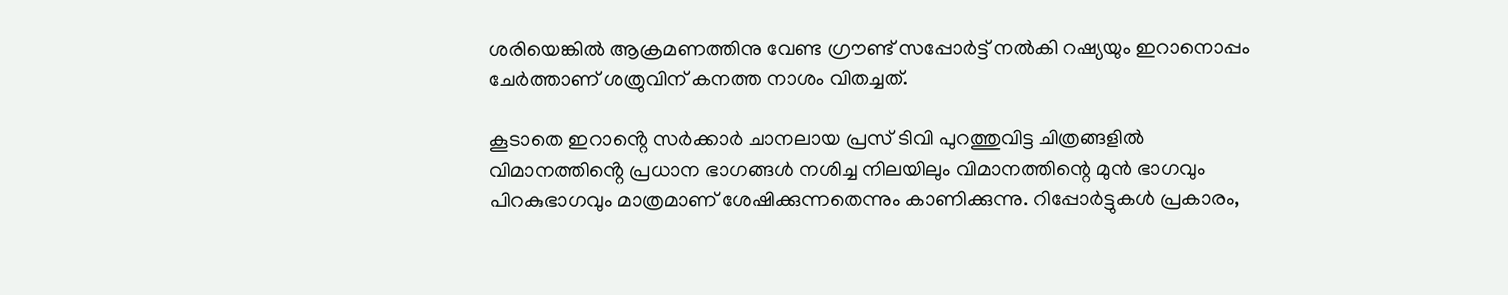ശരിയെങ്കിൽ ആക്രമണത്തിനു വേണ്ട‌ ഗ്രൗണ്ട് സപ്പോർട്ട് നൽകി റഷ്യയും ഇറാനൊപ്പം ചേർത്താണ് ശത്രുവിന് കനത്ത നാശം വിതച്ചത്.

കൂടാതെ ഇറാൻ്റെ സർക്കാർ ചാനലായ പ്രസ് ടിവി പുറത്തുവിട്ട ചിത്രങ്ങളിൽ വിമാനത്തിൻ്റെ പ്രധാന ഭാഗങ്ങൾ നശിച്ച നിലയിലും വിമാനത്തിന്റെ മുൻ ഭാഗവും പിറകുഭാഗവും മാത്രമാണ് ശേഷിക്കുന്നതെന്നും കാണിക്കുന്നു. റിപ്പോർട്ടുകൾ പ്രകാരം,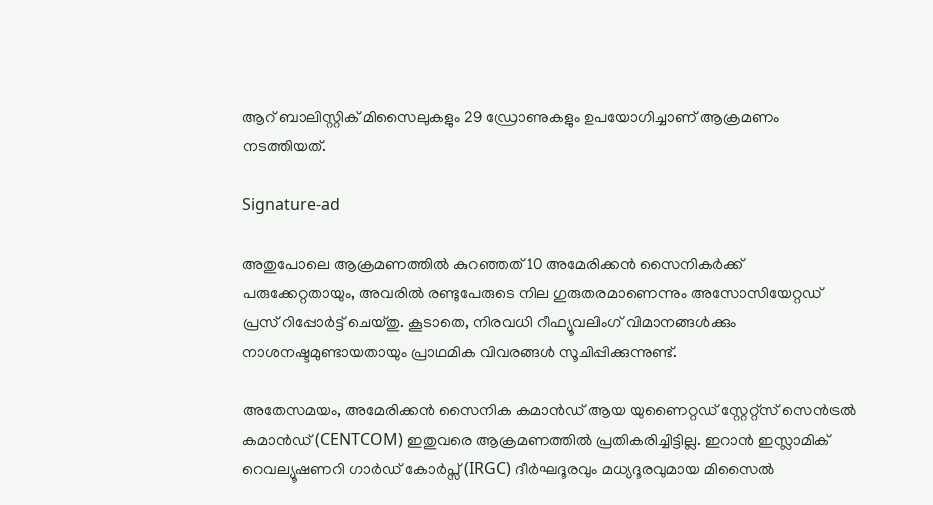ആറ് ബാലിസ്റ്റിക് മിസൈലുകളും 29 ഡ്രോണുകളും ഉപയോഗിച്ചാണ് ആക്രമണം നടത്തിയത്.

Signature-ad

അതുപോലെ ആക്രമണത്തിൽ കുറഞ്ഞത് 10 അമേരിക്കൻ സൈനികർക്ക് പരുക്കേറ്റതായും, അവരിൽ രണ്ടുപേരുടെ നില ഗുരുതരമാണെന്നും അസോസിയേറ്റഡ് പ്രസ് റിപ്പോർട്ട് ചെയ്തു. കൂടാതെ, നിരവധി റീഫ്യൂവലിംഗ് വിമാനങ്ങൾക്കും നാശനഷ്ടമുണ്ടായതായും പ്രാഥമിക വിവരങ്ങൾ സൂചിപ്പിക്കുന്നുണ്ട്.

അതേസമയം, അമേരിക്കൻ സൈനിക കമാൻഡ് ആയ യുണൈറ്റഡ് സ്റ്റേറ്റ്സ് സെൻട്രൽ കമാൻഡ് (CENTCOM) ഇതുവരെ ആക്രമണത്തിൽ പ്രതികരിച്ചിട്ടില്ല. ഇറാൻ ഇസ്ലാമിക് റെവല്യൂഷണറി ഗാർഡ് കോർപ്സ് (IRGC) ദീർഘദൂരവും മധ്യദൂരവുമായ മിസൈൽ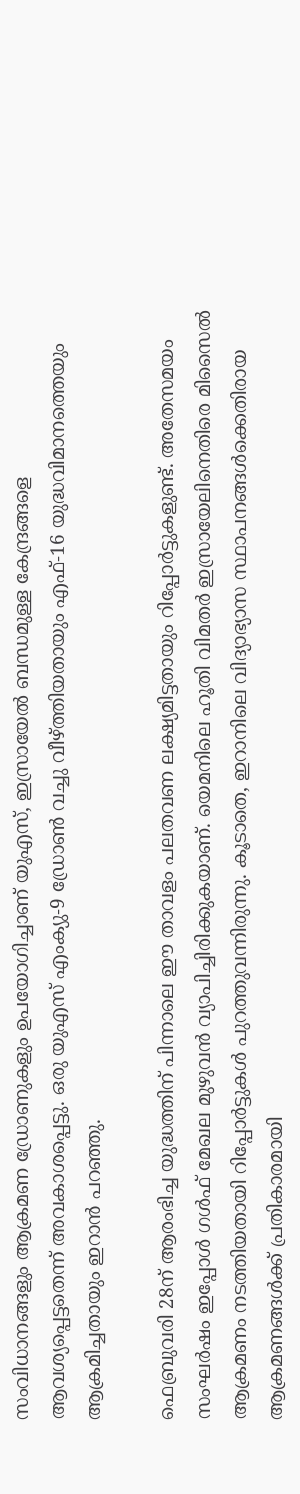സംവിധാനങ്ങളും ആക്രമണ ഡ്രോണുകളും ഉപയോഗിച്ചാണ് യുഎസ്, ഇസ്രായേൽ ബന്ധമുള്ള കേന്ദ്രങ്ങളെ ആവശ്യപ്പെട്ടതെന്ന് അവകാശപ്പെട്ടു. ഒരു യുഎസ് എംക്യു-9 ഡ്രോൺ വച്ചു വീഴ്ത്തിയതായും എഫ്-16 യുദ്ധവിമാനത്തെയും ആക്രമിച്ചതായും ഇറാൻ പറഞ്ഞു.

ഫെബ്രുവരി 28ന് ആരംഭിച്ച യുദ്ധത്തിന് പിന്നാലെ ഈ താവളം പലതവണ ലക്ഷ്യമിട്ടതായും റിപ്പോർട്ടുകളുണ്ട്. അതേസമയം സംഘർഷം ഇപ്പോൾ ഗൾഫ് മേഖല മുഴുവൻ വ്യാപിച്ചിരിക്കുകയാണ്. യെമനിലെ ഹൂതി വിമതർ ഇസ്രായേലിനെതിരെ മിസൈൽ ആക്രമണം നടത്തിയതായി റിപ്പോർട്ടുകൾ പുറത്തുവന്നിരുന്നു. കൂടാതെ, ഇറാനിലെ വിദ്യാഭ്യാസ സ്ഥാപനങ്ങൾക്കെതിരായ ആക്രമണങ്ങൾക്ക് പ്രതികാരമായി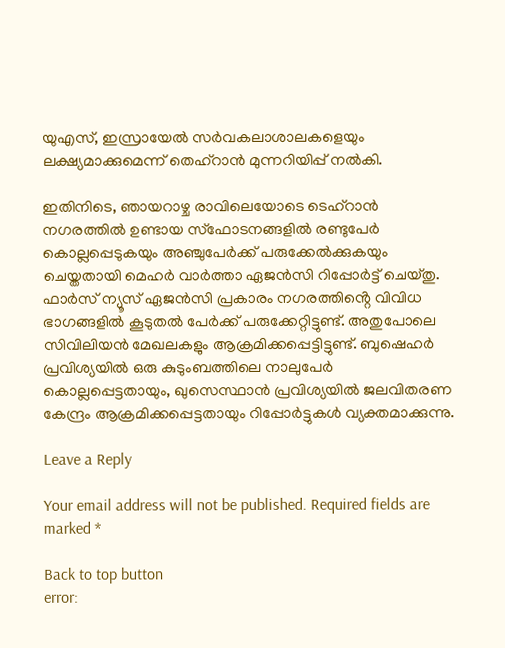യുഎസ്, ഇസ്രായേൽ സർവകലാശാലകളെയും ലക്ഷ്യമാക്കുമെന്ന് തെഹ്‌റാൻ മുന്നറിയിപ്പ് നൽകി.

ഇതിനിടെ, ഞായറാഴ്ച രാവിലെയോടെ ടെഹ്‌റാൻ നഗരത്തിൽ ഉണ്ടായ സ്‌ഫോടനങ്ങളിൽ രണ്ടുപേർ കൊല്ലപ്പെടുകയും അഞ്ചുപേർക്ക് പരുക്കേൽക്കുകയും ചെയ്തതായി മെഹർ വാർത്താ ഏജൻസി റിപ്പോർട്ട് ചെയ്തു. ഫാർസ് ന്യൂസ് ഏജൻസി പ്രകാരം നഗരത്തിൻ്റെ വിവിധ ഭാഗങ്ങളിൽ കൂടുതൽ പേർക്ക് പരുക്കേറ്റിട്ടുണ്ട്. അതുപോലെ സിവിലിയൻ മേഖലകളും ആക്രമിക്കപ്പെട്ടിട്ടുണ്ട്. ബുഷെഹർ പ്രവിശ്യയിൽ ഒരു കുടുംബത്തിലെ നാലുപേർ കൊല്ലപ്പെട്ടതായും, ഖുസെസ്ഥാൻ പ്രവിശ്യയിൽ ജലവിതരണ കേന്ദ്രം ആക്രമിക്കപ്പെട്ടതായും റിപ്പോർട്ടുകൾ വ്യക്തമാക്കുന്നു.

Leave a Reply

Your email address will not be published. Required fields are marked *

Back to top button
error: